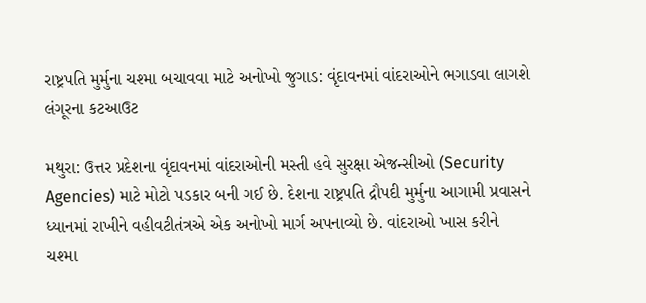રાષ્ટ્રપતિ મુર્મુના ચશ્મા બચાવવા માટે અનોખો જુગાડ: વૃંદાવનમાં વાંદરાઓને ભગાડવા લાગશે લંગૂરના કટઆઉટ

મથુરા: ઉત્તર પ્રદેશના વૃંદાવનમાં વાંદરાઓની મસ્તી હવે સુરક્ષા એજન્સીઓ (Security Agencies) માટે મોટો પડકાર બની ગઈ છે. દેશના રાષ્ટ્રપતિ દ્રૌપદી મુર્મુના આગામી પ્રવાસને ધ્યાનમાં રાખીને વહીવટીતંત્રએ એક અનોખો માર્ગ અપનાવ્યો છે. વાંદરાઓ ખાસ કરીને ચશ્મા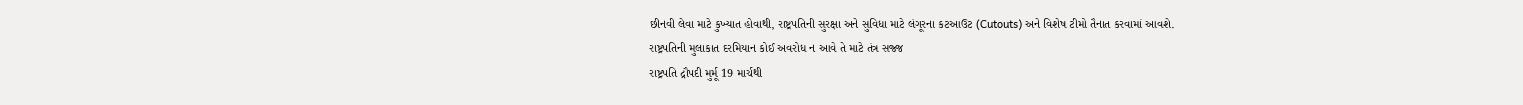છીનવી લેવા માટે કુખ્યાત હોવાથી, રાષ્ટ્રપતિની સુરક્ષા અને સુવિધા માટે લંગૂરના કટઆઉટ (Cutouts) અને વિશેષ ટીમો તૈનાત કરવામાં આવશે.
રાષ્ટ્રપતિની મુલાકાત દરમિયાન કોઈ અવરોધ ન આવે તે માટે તંત્ર સજ્જ
રાષ્ટ્રપતિ દ્રૌપદી મુર્મૂ 19 માર્ચથી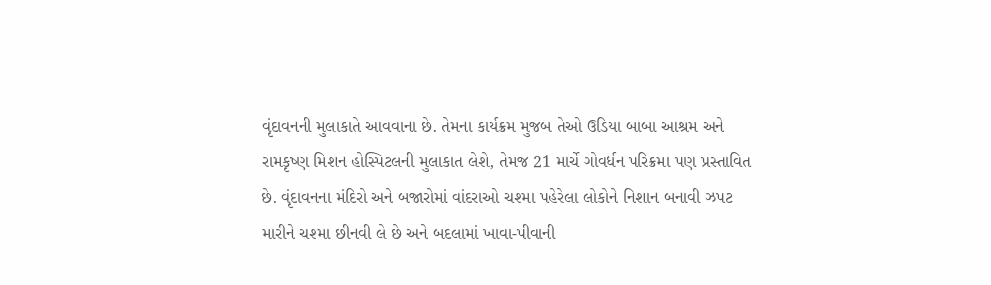વૃંદાવનની મુલાકાતે આવવાના છે. તેમના કાર્યક્રમ મુજબ તેઓ ઉડિયા બાબા આશ્રમ અને રામકૃષ્ણ મિશન હોસ્પિટલની મુલાકાત લેશે, તેમજ 21 માર્ચે ગોવર્ધન પરિક્રમા પણ પ્રસ્તાવિત છે. વૃંદાવનના મંદિરો અને બજારોમાં વાંદરાઓ ચશ્મા પહેરેલા લોકોને નિશાન બનાવી ઝપટ મારીને ચશ્મા છીનવી લે છે અને બદલામાં ખાવા-પીવાની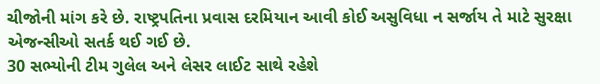ચીજોની માંગ કરે છે. રાષ્ટ્રપતિના પ્રવાસ દરમિયાન આવી કોઈ અસુવિધા ન સર્જાય તે માટે સુરક્ષા એજન્સીઓ સતર્ક થઈ ગઈ છે.
30 સભ્યોની ટીમ ગુલેલ અને લેસર લાઈટ સાથે રહેશે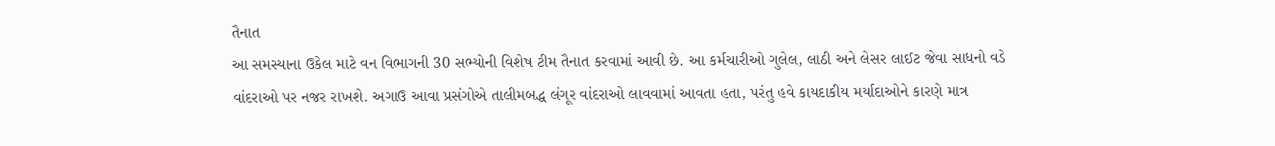તૈનાત
આ સમસ્યાના ઉકેલ માટે વન વિભાગની 30 સભ્યોની વિશેષ ટીમ તૈનાત કરવામાં આવી છે. આ કર્મચારીઓ ગુલેલ, લાઠી અને લેસર લાઈટ જેવા સાધનો વડે વાંદરાઓ પર નજર રાખશે. અગાઉ આવા પ્રસંગોએ તાલીમબદ્ધ લંગૂર વાંદરાઓ લાવવામાં આવતા હતા, પરંતુ હવે કાયદાકીય મર્યાદાઓને કારણે માત્ર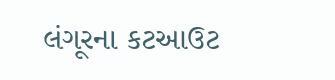લંગૂરના કટઆઉટ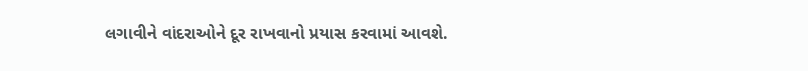લગાવીને વાંદરાઓને દૂર રાખવાનો પ્રયાસ કરવામાં આવશે.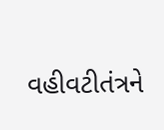વહીવટીતંત્રને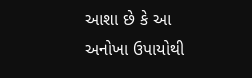આશા છે કે આ અનોખા ઉપાયોથી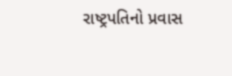રાષ્ટ્રપતિનો પ્રવાસ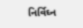નિર્વિઘ્ન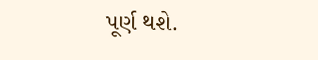પૂર્ણ થશે.